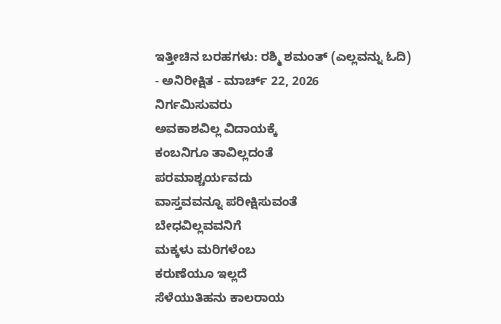ಇತ್ತೀಚಿನ ಬರಹಗಳು: ರಶ್ಮಿ ಶಮಂತ್ (ಎಲ್ಲವನ್ನು ಓದಿ)
- ಅನಿರೀಕ್ಷಿತ - ಮಾರ್ಚ್ 22, 2026
ನಿರ್ಗಮಿಸುವರು
ಅವಕಾಶವಿಲ್ಲ ವಿದಾಯಕ್ಕೆ
ಕಂಬನಿಗೂ ತಾವಿಲ್ಲದಂತೆ
ಪರಮಾಶ್ಚರ್ಯವದು
ವಾಸ್ತವವನ್ನೂ ಪರೀಕ್ಷಿಸುವಂತೆ
ಬೇಧವಿಲ್ಲವವನಿಗೆ
ಮಕ್ಕಳು ಮರಿಗಳೆಂಬ
ಕರುಣೆಯೂ ಇಲ್ಲದೆ
ಸೆಳೆಯುತಿಹನು ಕಾಲರಾಯ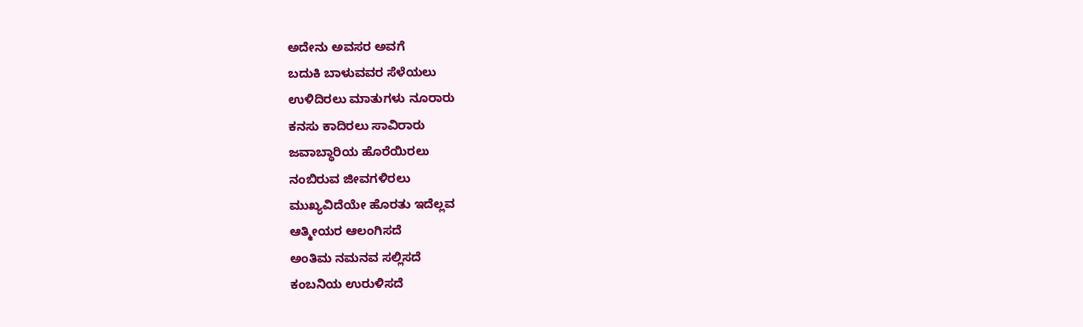ಅದೇನು ಅವಸರ ಅವಗೆ
ಬದುಕಿ ಬಾಳುವವರ ಸೆಳೆಯಲು
ಉಳಿದಿರಲು ಮಾತುಗಳು ನೂರಾರು
ಕನಸು ಕಾದಿರಲು ಸಾವಿರಾರು
ಜವಾಬ್ಧಾರಿಯ ಹೊರೆಯಿರಲು
ನಂಬಿರುವ ಜೀವಗಳಿರಲು
ಮುಖ್ಯವಿದೆಯೇ ಹೊರತು ಇದೆಲ್ಲವ
ಆತ್ಮೀಯರ ಆಲಂಗಿಸದೆ
ಅಂತಿಮ ನಮನವ ಸಲ್ಲಿಸದೆ
ಕಂಬನಿಯ ಉರುಳಿಸದೆ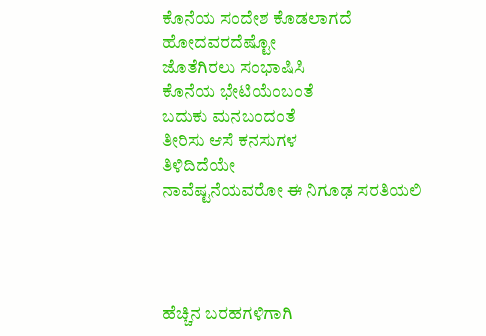ಕೊನೆಯ ಸಂದೇಶ ಕೊಡಲಾಗದೆ
ಹೋದವರದೆಷ್ಟೋ
ಜೊತೆಗಿರಲು ಸಂಭಾಷಿಸಿ
ಕೊನೆಯ ಭೇಟಿಯೆಂಬಂತೆ
ಬದುಕು ಮನಬಂದಂತೆ
ತೀರಿಸು ಆಸೆ ಕನಸುಗಳ
ತಿಳಿದಿದೆಯೇ
ನಾವೆಷ್ಟನೆಯವರೋ ಈ ನಿಗೂಢ ಸರತಿಯಲಿ




ಹೆಚ್ಚಿನ ಬರಹಗಳಿಗಾಗಿ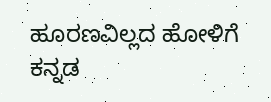ಹೂರಣವಿಲ್ಲದ ಹೋಳಿಗೆ
ಕನ್ನಡ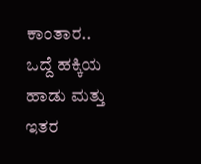ಕಾಂತಾರ..
ಒದ್ದೆ ಹಕ್ಕಿಯ ಹಾಡು ಮತ್ತು ಇತರ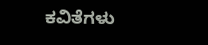ಕವಿತೆಗಳು